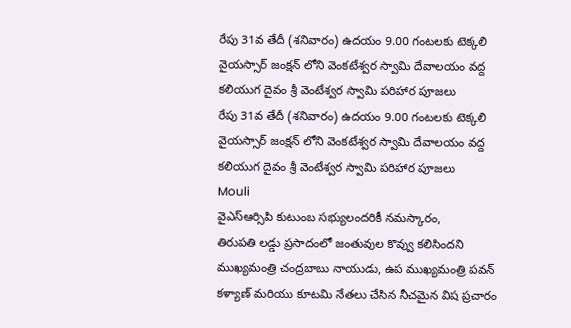రేపు 31వ తేదీ (శనివారం) ఉదయం 9.00 గంటలకు టెక్కలి వైయస్సార్ జంక్షన్ లోని వెంకటేశ్వర స్వామి దేవాలయం వద్ద కలియుగ దైవం శ్రీ వెంటేశ్వర స్వామి పరిహార పూజలు
రేపు 31వ తేదీ (శనివారం) ఉదయం 9.00 గంటలకు టెక్కలి వైయస్సార్ జంక్షన్ లోని వెంకటేశ్వర స్వామి దేవాలయం వద్ద కలియుగ దైవం శ్రీ వెంటేశ్వర స్వామి పరిహార పూజలు
Mouli
వైఎస్ఆర్సిపి కుటుంబ సభ్యులందరికీ నమస్కారం,
తిరుపతి లడ్డు ప్రసాదంలో జంతువుల కొవ్వు కలిసిందని ముఖ్యమంత్రి చంద్రబాబు నాయుడు, ఉప ముఖ్యమంత్రి పవన్ కళ్యాణ్ మరియు కూటమి నేతలు చేసిన నీచమైన విష ప్రచారం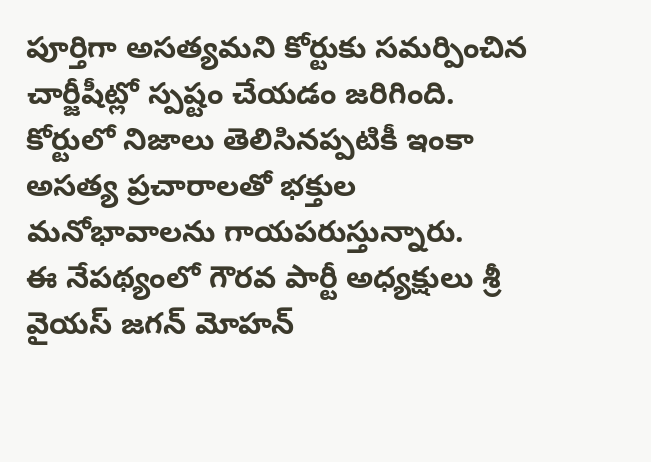పూర్తిగా అసత్యమని కోర్టుకు సమర్పించిన చార్జీషీట్లో స్పష్టం చేయడం జరిగింది.
కోర్టులో నిజాలు తెలిసినప్పటికీ ఇంకా అసత్య ప్రచారాలతో భక్తుల మనోభావాలను గాయపరుస్తున్నారు.
ఈ నేపథ్యంలో గౌరవ పార్టీ అధ్యక్షులు శ్రీ వైయస్ జగన్ మోహన్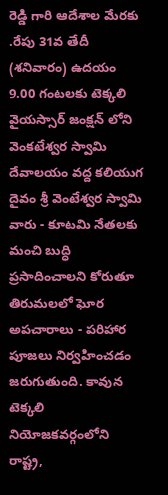రెడ్డి గారి ఆదేశాల మేరకు .రేపు 31వ తేదీ (శనివారం) ఉదయం 9.00 గంటలకు టెక్కలి వైయస్సార్ జంక్షన్ లోని వెంకటేశ్వర స్వామి దేవాలయం వద్ద కలియుగ దైవం శ్రీ వెంటేశ్వర స్వామి వారు - కూటమి నేతలకు మంచి బుద్ధి ప్రసాదించాలని కోరుతూ తిరుమలలో ఘోర అపచారాలు - పరిహార పూజలు నిర్వహించడం జరుగుతుంది. కావున టెక్కలి నియోజకవర్గంలోని రాష్ట్ర,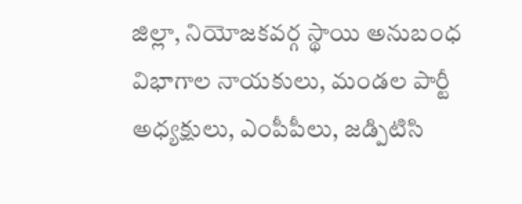జిల్లా, నియోజకవర్గ స్థాయి అనుబంధ విభాగాల నాయకులు, మండల పార్టీ అధ్యక్షులు, ఎంపీపీలు, జడ్పిటిసి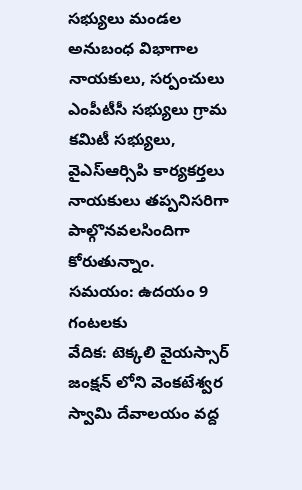సభ్యులు మండల అనుబంధ విభాగాల నాయకులు, సర్పంచులు ఎంపీటీసీ సభ్యులు గ్రామ కమిటీ సభ్యులు, వైఎస్ఆర్సిపి కార్యకర్తలు నాయకులు తప్పనిసరిగా పాల్గొనవలసిందిగా కోరుతున్నాం.
సమయం: ఉదయం 9 గంటలకు
వేదిక: టెక్కలి వైయస్సార్ జంక్షన్ లోని వెంకటేశ్వర స్వామి దేవాలయం వద్ద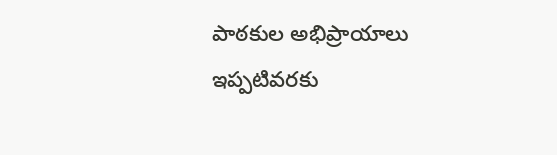పాఠకుల అభిప్రాయాలు
ఇప్పటివరకు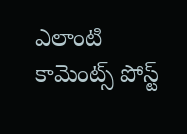ఎలాంటి కామెంట్స్ పోస్ట్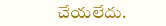చేయలేదు.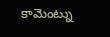కామెంట్ను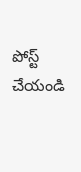పోస్ట్ చేయండి